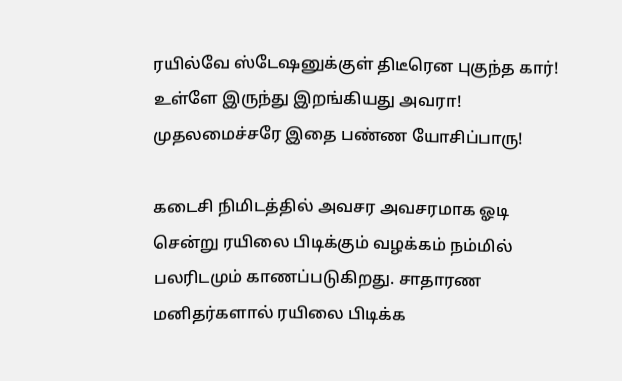ரயில்வே ஸ்டேஷனுக்குள் திடீரென புகுந்த கார்! உள்ளே இருந்து இறங்கியது அவரா! முதலமைச்சரே இதை பண்ண யோசிப்பாரு!

கடைசி நிமிடத்தில் அவசர அவசரமாக ஓடி சென்று ரயிலை பிடிக்கும் வழக்கம் நம்மில் பலரிடமும் காணப்படுகிறது. சாதாரண மனிதர்களால் ரயிலை பிடிக்க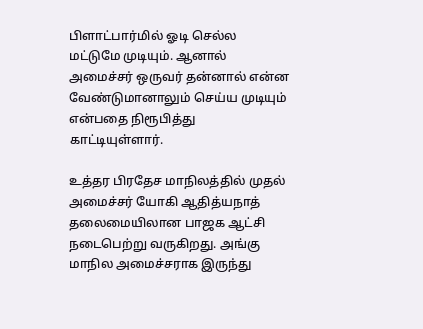பிளாட்பார்மில் ஓடி செல்ல மட்டுமே முடியும். ஆனால் அமைச்சர் ஒருவர் தன்னால் என்ன வேண்டுமானாலும் செய்ய முடியும் என்பதை நிரூபித்து காட்டியுள்ளார்.

உத்தர பிரதேச மாநிலத்தில் முதல் அமைச்சர் யோகி ஆதித்யநாத் தலைமையிலான பாஜக ஆட்சி நடைபெற்று வருகிறது. அங்கு மாநில அமைச்சராக இருந்து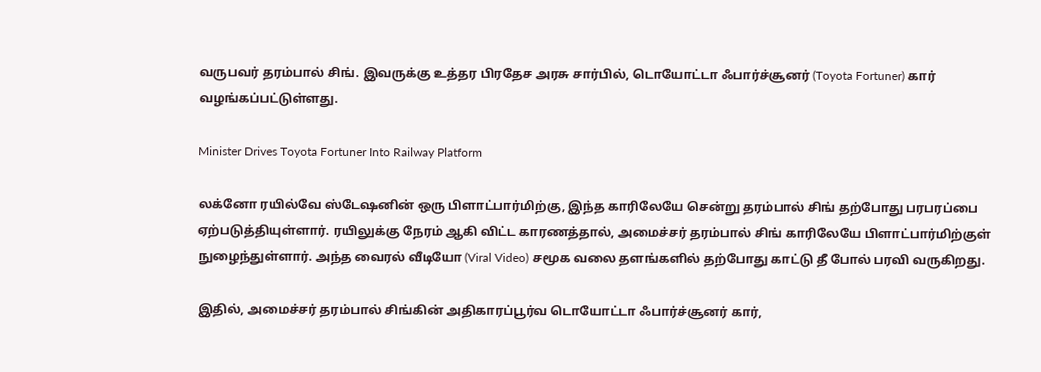வருபவர் தரம்பால் சிங். இவருக்கு உத்தர பிரதேச அரசு சார்பில், டொயோட்டா ஃபார்ச்சூனர் (Toyota Fortuner) கார் வழங்கப்பட்டுள்ளது.

Minister Drives Toyota Fortuner Into Railway Platform

லக்னோ ரயில்வே ஸ்டேஷனின் ஒரு பிளாட்பார்மிற்கு, இந்த காரிலேயே சென்று தரம்பால் சிங் தற்போது பரபரப்பை ஏற்படுத்தியுள்ளார். ரயிலுக்கு நேரம் ஆகி விட்ட காரணத்தால், அமைச்சர் தரம்பால் சிங் காரிலேயே பிளாட்பார்மிற்குள் நுழைந்துள்ளார். அந்த வைரல் வீடியோ (Viral Video) சமூக வலை தளங்களில் தற்போது காட்டு தீ போல் பரவி வருகிறது.

இதில், அமைச்சர் தரம்பால் சிங்கின் அதிகாரப்பூர்வ டொயோட்டா ஃபார்ச்சூனர் கார்,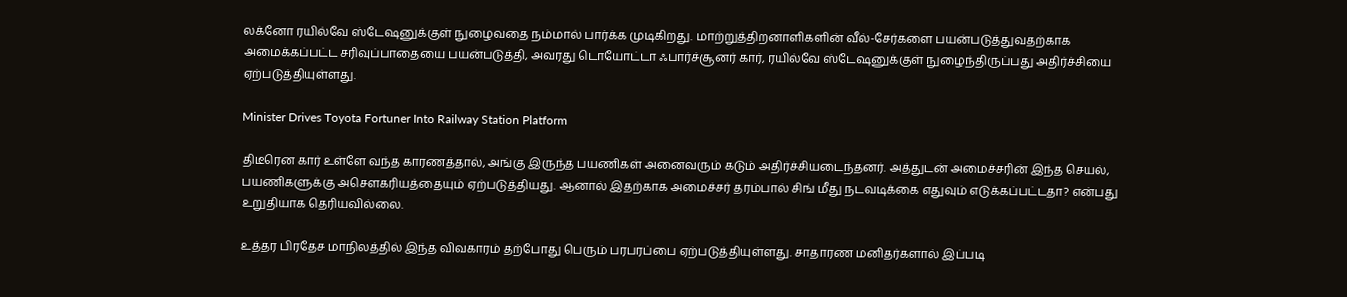லக்னோ ரயில்வே ஸ்டேஷனுக்குள் நுழைவதை நம்மால் பார்க்க முடிகிறது. மாற்றுத்திறனாளிகளின் வீல்-சேர்களை பயன்படுத்துவதற்காக அமைக்கப்பட்ட சரிவுப்பாதையை பயன்படுத்தி, அவரது டொயோட்டா ஃபார்ச்சூனர் கார், ரயில்வே ஸ்டேஷனுக்குள் நுழைந்திருப்பது அதிர்ச்சியை ஏற்படுத்தியுள்ளது.

Minister Drives Toyota Fortuner Into Railway Station Platform

திடீரென கார் உள்ளே வந்த காரணத்தால், அங்கு இருந்த பயணிகள் அனைவரும் கடும் அதிர்ச்சியடைந்தனர். அத்துடன் அமைச்சரின் இந்த செயல், பயணிகளுக்கு அசௌகரியத்தையும் ஏற்படுத்தியது. ஆனால் இதற்காக அமைச்சர் தரம்பால் சிங் மீது நடவடிக்கை எதுவும் எடுக்கப்பட்டதா? என்பது உறுதியாக தெரியவில்லை.

உத்தர பிரதேச மாநிலத்தில் இந்த விவகாரம் தற்போது பெரும் பரபரப்பை ஏற்படுத்தியுள்ளது. சாதாரண மனிதர்களால் இப்படி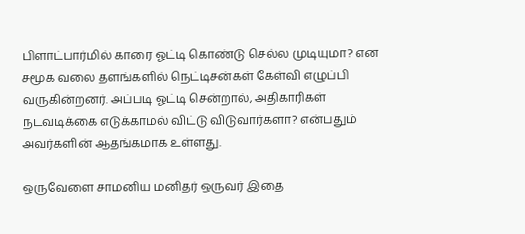பிளாட்பார்மில் காரை ஓட்டி கொண்டு செல்ல முடியுமா? என சமூக வலை தளங்களில் நெட்டிசன்கள் கேள்வி எழுப்பி வருகின்றனர். அப்படி ஓட்டி சென்றால், அதிகாரிகள் நடவடிக்கை எடுக்காமல் விட்டு விடுவார்களா? என்பதும் அவர்களின் ஆதங்கமாக உள்ளது.

ஒருவேளை சாமனிய மனிதர் ஒருவர் இதை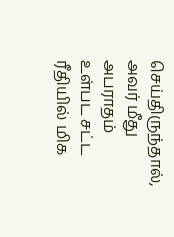செய்திருந்தால், அவர் மீது அபராதம் உள்பட சட்ட ரீதியில் மிக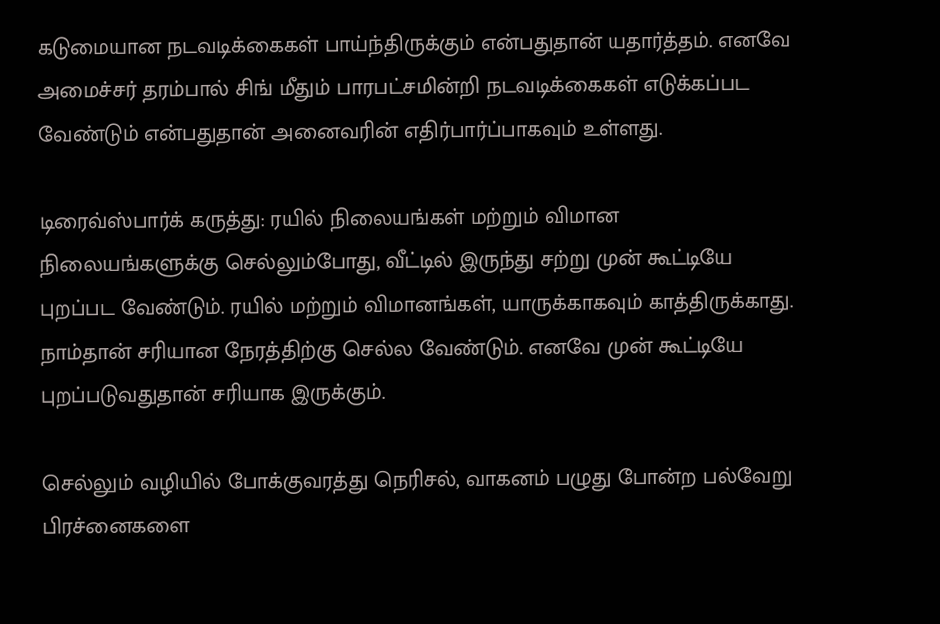கடுமையான நடவடிக்கைகள் பாய்ந்திருக்கும் என்பதுதான் யதார்த்தம். எனவே அமைச்சர் தரம்பால் சிங் மீதும் பாரபட்சமின்றி நடவடிக்கைகள் எடுக்கப்பட வேண்டும் என்பதுதான் அனைவரின் எதிர்பார்ப்பாகவும் உள்ளது.

டிரைவ்ஸ்பார்க் கருத்து: ரயில் நிலையங்கள் மற்றும் விமான நிலையங்களுக்கு செல்லும்போது, வீட்டில் இருந்து சற்று முன் கூட்டியே புறப்பட வேண்டும். ரயில் மற்றும் விமானங்கள், யாருக்காகவும் காத்திருக்காது. நாம்தான் சரியான நேரத்திற்கு செல்ல வேண்டும். எனவே முன் கூட்டியே புறப்படுவதுதான் சரியாக இருக்கும்.

செல்லும் வழியில் போக்குவரத்து நெரிசல், வாகனம் பழுது போன்ற பல்வேறு பிரச்னைகளை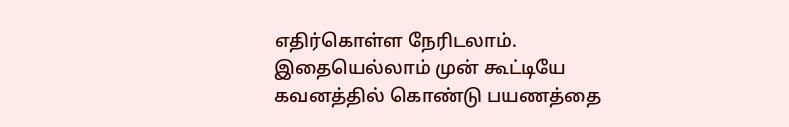எதிர்கொள்ள நேரிடலாம். இதையெல்லாம் முன் கூட்டியே கவனத்தில் கொண்டு பயணத்தை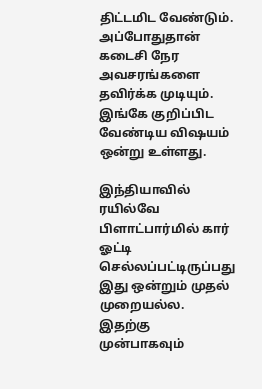திட்டமிட வேண்டும். அப்போதுதான் கடைசி நேர அவசரங்களை தவிர்க்க முடியும். இங்கே குறிப்பிட வேண்டிய விஷயம் ஒன்று உள்ளது.

இந்தியாவில் ரயில்வே பிளாட்பார்மில் கார் ஓட்டி செல்லப்பட்டிருப்பது இது ஒன்றும் முதல் முறையல்ல. இதற்கு முன்பாகவும்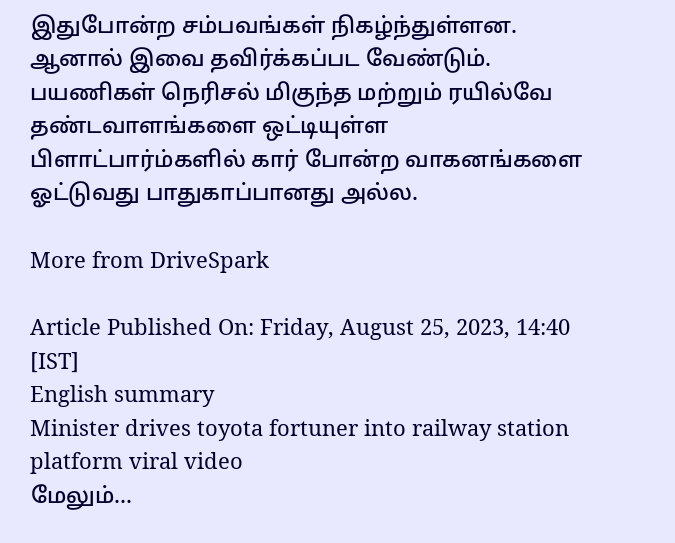இதுபோன்ற சம்பவங்கள் நிகழ்ந்துள்ளன. ஆனால் இவை தவிர்க்கப்பட வேண்டும். பயணிகள் நெரிசல் மிகுந்த மற்றும் ரயில்வே தண்டவாளங்களை ஒட்டியுள்ள பிளாட்பார்ம்களில் கார் போன்ற வாகனங்களை ஓட்டுவது பாதுகாப்பானது அல்ல.

More from DriveSpark

Article Published On: Friday, August 25, 2023, 14:40 [IST]
English summary
Minister drives toyota fortuner into railway station platform viral video
மேலும்...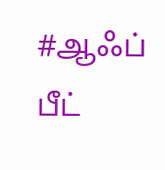#ஆஃப் பீட்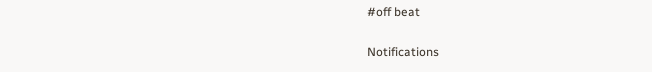#off beat

Notifications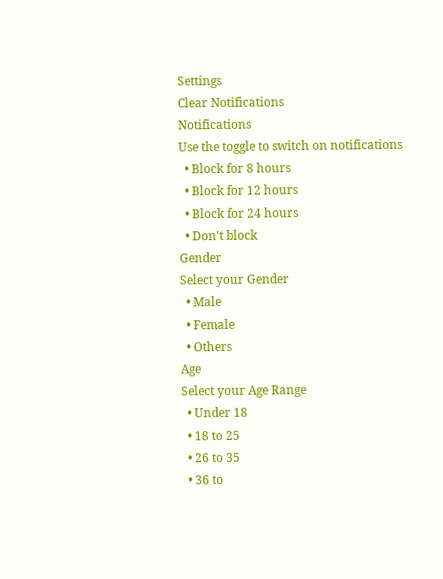Settings
Clear Notifications
Notifications
Use the toggle to switch on notifications
  • Block for 8 hours
  • Block for 12 hours
  • Block for 24 hours
  • Don't block
Gender
Select your Gender
  • Male
  • Female
  • Others
Age
Select your Age Range
  • Under 18
  • 18 to 25
  • 26 to 35
  • 36 to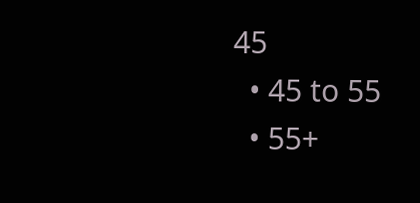45
  • 45 to 55
  • 55+